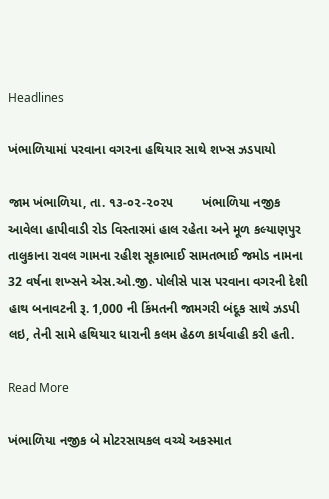Headlines

ખંભાળિયામાં પરવાના વગરના હથિયાર સાથે શખ્સ ઝડપાયો

જામ ખંભાળિયા, તા. ૧૩-૦૨-૨૦૨૫        ખંભાળિયા નજીક આવેલા હાપીવાડી રોડ વિસ્તારમાં હાલ રહેતા અને મૂળ કલ્યાણપુર તાલુકાના રાવલ ગામના રહીશ સૂકાભાઈ સામતભાઈ જમોડ નામના 32 વર્ષના શખ્સને એસ.ઓ.જી. પોલીસે પાસ પરવાના વગરની દેશી હાથ બનાવટની રૂ. 1,000 ની કિંમતની જામગરી બંદૂક સાથે ઝડપી લઇ, તેની સામે હથિયાર ધારાની કલમ હેઠળ કાર્યવાહી કરી હતી.

Read More

ખંભાળિયા નજીક બે મોટરસાયકલ વચ્ચે અકસ્માત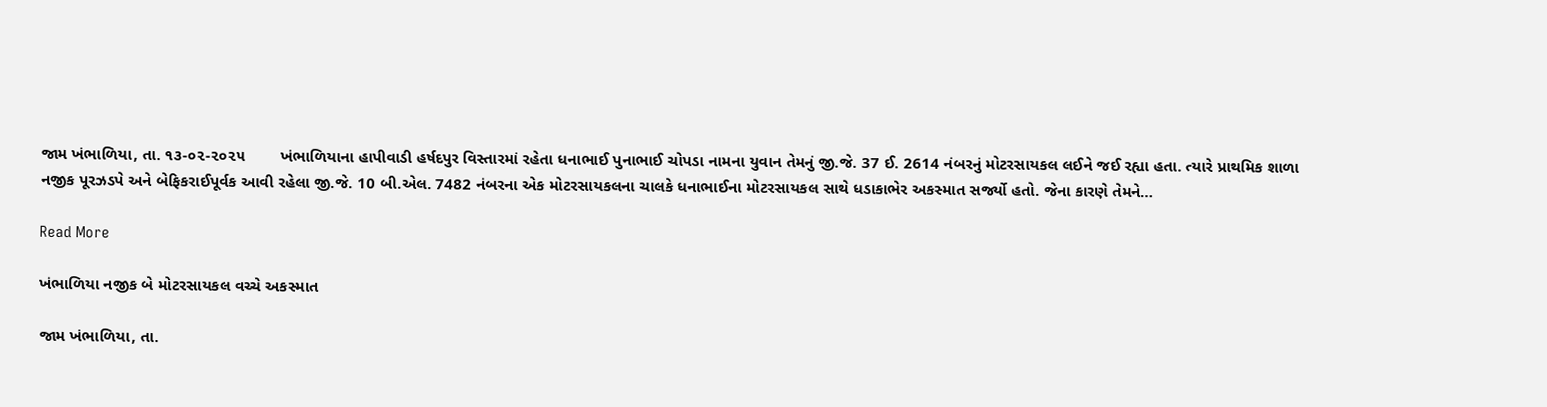જામ ખંભાળિયા, તા. ૧૩-૦૨-૨૦૨૫        ખંભાળિયાના હાપીવાડી હર્ષદપુર વિસ્તારમાં રહેતા ધનાભાઈ પુનાભાઈ ચોપડા નામના યુવાન તેમનું જી.જે. 37 ઈ. 2614 નંબરનું મોટરસાયકલ લઈને જઈ રહ્યા હતા. ત્યારે પ્રાથમિક શાળા નજીક પૂરઝડપે અને બેફિકરાઈપૂર્વક આવી રહેલા જી.જે. 10 બી.એલ. 7482 નંબરના એક મોટરસાયકલના ચાલકે ધનાભાઈના મોટરસાયકલ સાથે ધડાકાભેર અકસ્માત સર્જ્યો હતો. જેના કારણે તેમને…

Read More

ખંભાળિયા નજીક બે મોટરસાયકલ વચ્ચે અકસ્માત

જામ ખંભાળિયા, તા.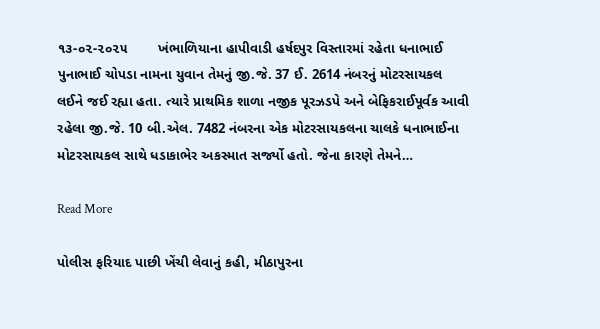૧૩-૦૨-૨૦૨૫        ખંભાળિયાના હાપીવાડી હર્ષદપુર વિસ્તારમાં રહેતા ધનાભાઈ પુનાભાઈ ચોપડા નામના યુવાન તેમનું જી.જે. 37 ઈ. 2614 નંબરનું મોટરસાયકલ લઈને જઈ રહ્યા હતા. ત્યારે પ્રાથમિક શાળા નજીક પૂરઝડપે અને બેફિકરાઈપૂર્વક આવી રહેલા જી.જે. 10 બી.એલ. 7482 નંબરના એક મોટરસાયકલના ચાલકે ધનાભાઈના મોટરસાયકલ સાથે ધડાકાભેર અકસ્માત સર્જ્યો હતો. જેના કારણે તેમને…

Read More

પોલીસ ફરિયાદ પાછી ખેંચી લેવાનું કહી, મીઠાપુરના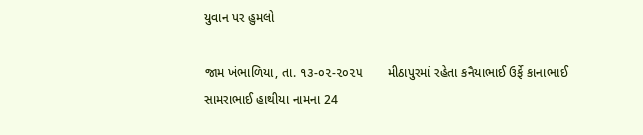યુવાન પર હુમલો

જામ ખંભાળિયા, તા. ૧૩-૦૨-૨૦૨૫       મીઠાપુરમાં રહેતા કનૈયાભાઈ ઉર્ફે કાનાભાઈ સામરાભાઈ હાથીયા નામના 24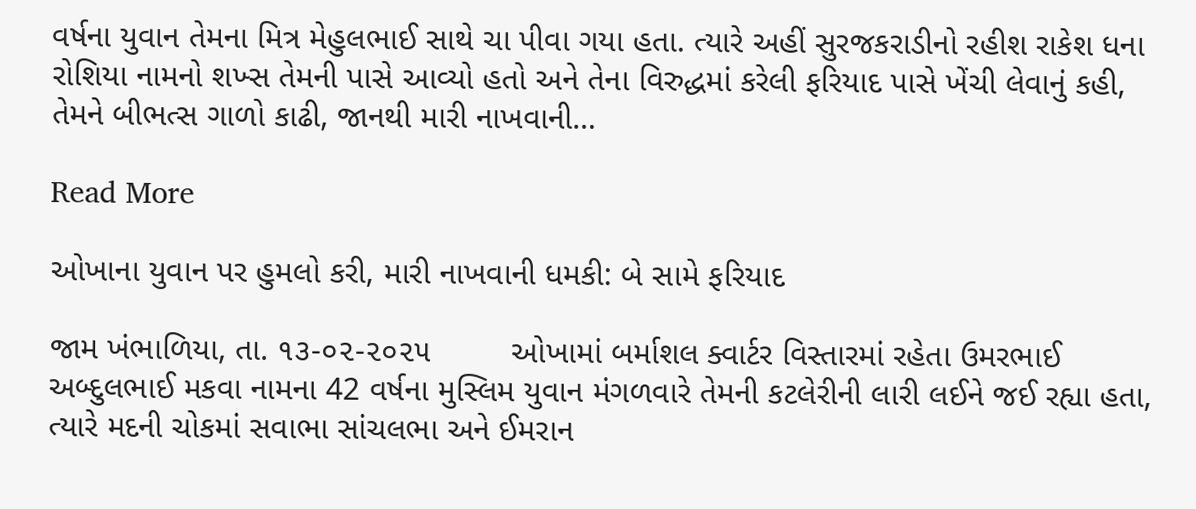વર્ષના યુવાન તેમના મિત્ર મેહુલભાઈ સાથે ચા પીવા ગયા હતા. ત્યારે અહીં સુરજકરાડીનો રહીશ રાકેશ ધના રોશિયા નામનો શખ્સ તેમની પાસે આવ્યો હતો અને તેના વિરુદ્ધમાં કરેલી ફરિયાદ પાસે ખેંચી લેવાનું કહી, તેમને બીભત્સ ગાળો કાઢી, જાનથી મારી નાખવાની…

Read More

ઓખાના યુવાન પર હુમલો કરી, મારી નાખવાની ધમકી: બે સામે ફરિયાદ

જામ ખંભાળિયા, તા. ૧૩-૦૨-૨૦૨૫         ઓખામાં બર્માશલ ક્વાર્ટર વિસ્તારમાં રહેતા ઉમરભાઈ અબ્દુલભાઈ મકવા નામના 42 વર્ષના મુસ્લિમ યુવાન મંગળવારે તેમની કટલેરીની લારી લઈને જઈ રહ્યા હતા, ત્યારે મદની ચોકમાં સવાભા સાંચલભા અને ઈમરાન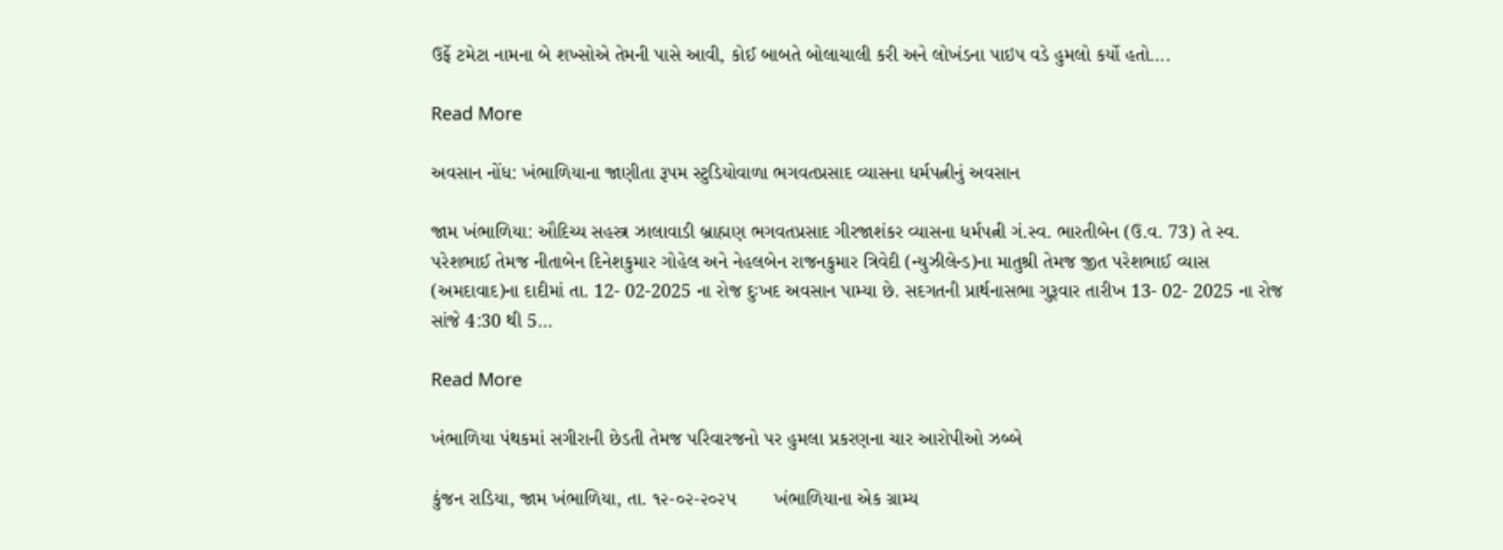ઉર્ફે ટમેટા નામના બે શખ્સોએ તેમની પાસે આવી, કોઈ બાબતે બોલાચાલી કરી અને લોખંડના પાઇપ વડે હુમલો કર્યો હતો….

Read More

અવસાન નોંધ: ખંભાળિયાના જાણીતા રૂપમ સ્ટુડિયોવાળા ભગવતપ્રસાદ વ્યાસના ધર્મપત્નીનું અવસાન

જામ ખંભાળિયા: ઔદિચ્ય સહસ્ત્ર ઝાલાવાડી બ્રાહ્મણ ભગવતપ્રસાદ ગીરજાશંકર વ્યાસના ધર્મપત્ની ગં.સ્વ. ભારતીબેન (ઉ.વ. 73) તે સ્વ. પરેશભાઈ તેમજ નીતાબેન દિનેશકુમાર ગોહેલ અને નેહલબેન રાજનકુમાર ત્રિવેદી (ન્યુઝીલેન્ડ)ના માતુશ્રી તેમજ જીત પરેશભાઈ વ્યાસ (અમદાવાદ)ના દાદીમાં તા. 12- 02-2025 ના રોજ દુઃખદ અવસાન પામ્યા છે. સદગતની પ્રાર્થનાસભા ગુરૂવાર તારીખ 13- 02- 2025 ના રોજ સાંજે 4:30 થી 5…

Read More

ખંભાળિયા પંથકમાં સગીરાની છેડતી તેમજ પરિવારજનો પર હુમલા પ્રકરણના ચાર આરોપીઓ ઝબ્બે

કુંજન રાડિયા, જામ ખંભાળિયા, તા. ૧૨-૦૨-૨૦૨૫       ખંભાળિયાના એક ગ્રામ્ય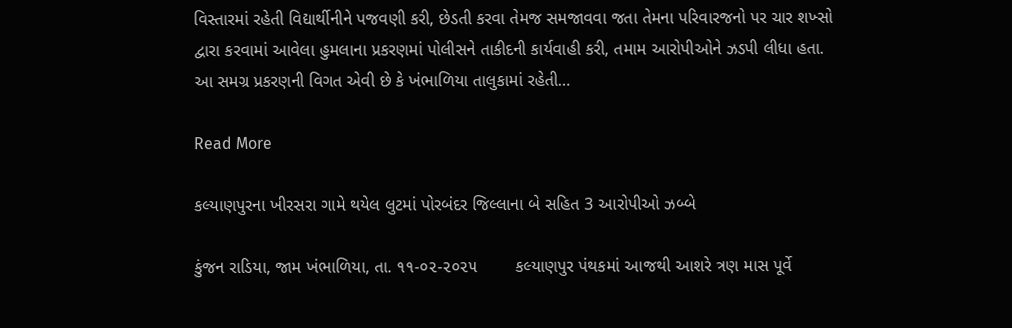વિસ્તારમાં રહેતી વિદ્યાર્થીનીને પજવણી કરી, છેડતી કરવા તેમજ સમજાવવા જતા તેમના પરિવારજનો પર ચાર શખ્સો દ્વારા કરવામાં આવેલા હુમલાના પ્રકરણમાં પોલીસને તાકીદની કાર્યવાહી કરી, તમામ આરોપીઓને ઝડપી લીધા હતા.          આ સમગ્ર પ્રકરણની વિગત એવી છે કે ખંભાળિયા તાલુકામાં રહેતી…

Read More

કલ્યાણપુરના ખીરસરા ગામે થયેલ લુટમાં પોરબંદર જિલ્લાના બે સહિત 3 આરોપીઓ ઝબ્બે

કુંજન રાડિયા, જામ ખંભાળિયા, તા. ૧૧-૦૨-૨૦૨૫        કલ્યાણપુર પંથકમાં આજથી આશરે ત્રણ માસ પૂર્વે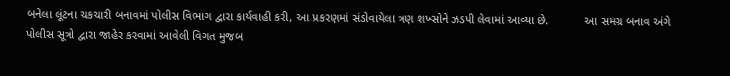બનેલા લૂંટના ચકચારી બનાવમાં પોલીસ વિભાગ દ્વારા કાર્યવાહી કરી, આ પ્રકરણમાં સંડોવાયેલા ત્રણ શખ્સોને ઝડપી લેવામાં આવ્યા છે.           આ સમગ્ર બનાવ અંગે પોલીસ સૂત્રો દ્વારા જાહેર કરવામાં આવેલી વિગત મુજબ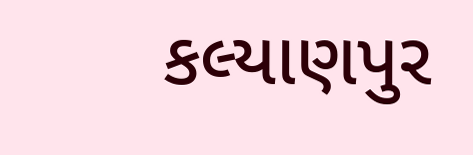કલ્યાણપુર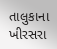તાલુકાના ખીરસરા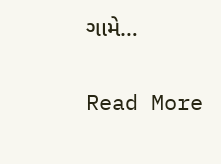ગામે…

Read More